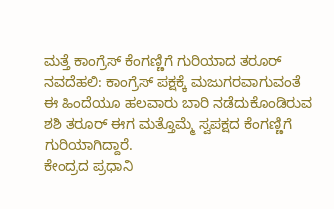ಮತ್ತೆ ಕಾಂಗ್ರೆಸ್ ಕೆಂಗಣ್ಣಿಗೆ ಗುರಿಯಾದ ತರೂರ್
ನವದೆಹಲಿ: ಕಾಂಗ್ರೆಸ್ ಪಕ್ಷಕ್ಕೆ ಮಜುಗರವಾಗುವಂತೆ ಈ ಹಿಂದೆಯೂ ಹಲವಾರು ಬಾರಿ ನಡೆದುಕೊಂಡಿರುವ ಶಶಿ ತರೂರ್ ಈಗ ಮತ್ತೊಮ್ಮೆ ಸ್ವಪಕ್ಷದ ಕೆಂಗಣ್ಣಿಗೆ ಗುರಿಯಾಗಿದ್ದಾರೆ.
ಕೇಂದ್ರದ ಪ್ರಧಾನಿ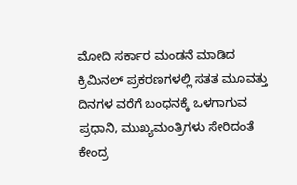ಮೋದಿ ಸರ್ಕಾರ ಮಂಡನೆ ಮಾಡಿದ ಕ್ರಿಮಿನಲ್ ಪ್ರಕರಣಗಳಲ್ಲಿ ಸತತ ಮೂವತ್ತು ದಿನಗಳ ವರೆಗೆ ಬಂಧನಕ್ಕೆ ಒಳಗಾಗುವ ಪ್ರಧಾನಿ, ಮುಖ್ಯಮಂತ್ರಿಗಳು ಸೇರಿದಂತೆ ಕೇಂದ್ರ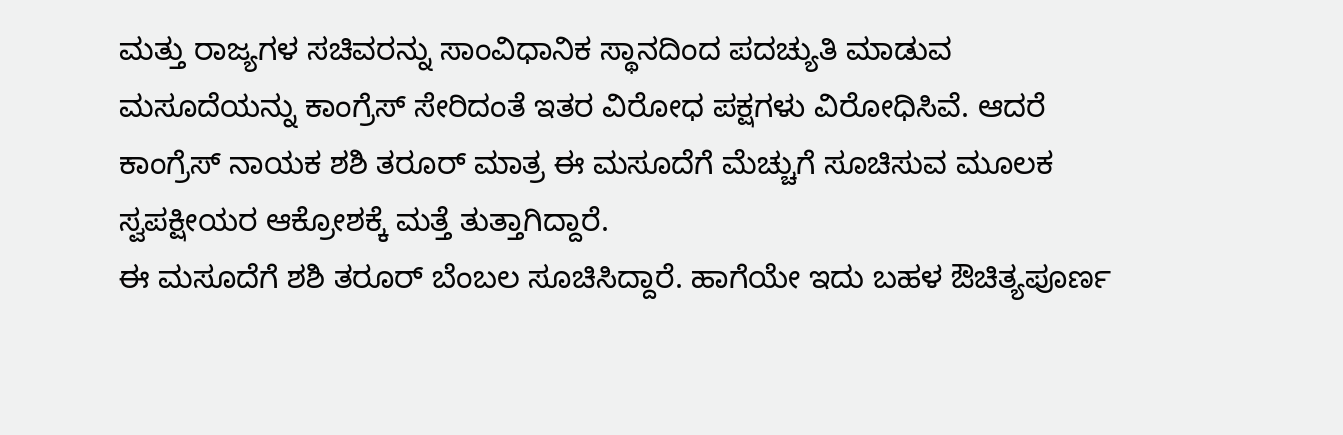ಮತ್ತು ರಾಜ್ಯಗಳ ಸಚಿವರನ್ನು ಸಾಂವಿಧಾನಿಕ ಸ್ಥಾನದಿಂದ ಪದಚ್ಯುತಿ ಮಾಡುವ ಮಸೂದೆಯನ್ನು ಕಾಂಗ್ರೆಸ್ ಸೇರಿದಂತೆ ಇತರ ವಿರೋಧ ಪಕ್ಷಗಳು ವಿರೋಧಿಸಿವೆ. ಆದರೆ ಕಾಂಗ್ರೆಸ್ ನಾಯಕ ಶಶಿ ತರೂರ್ ಮಾತ್ರ ಈ ಮಸೂದೆಗೆ ಮೆಚ್ಚುಗೆ ಸೂಚಿಸುವ ಮೂಲಕ ಸ್ವಪಕ್ಷೀಯರ ಆಕ್ರೋಶಕ್ಕೆ ಮತ್ತೆ ತುತ್ತಾಗಿದ್ದಾರೆ.
ಈ ಮಸೂದೆಗೆ ಶಶಿ ತರೂರ್ ಬೆಂಬಲ ಸೂಚಿಸಿದ್ದಾರೆ. ಹಾಗೆಯೇ ಇದು ಬಹಳ ಔಚಿತ್ಯಪೂರ್ಣ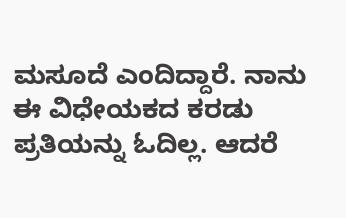ಮಸೂದೆ ಎಂದಿದ್ದಾರೆ. ನಾನು ಈ ವಿಧೇಯಕದ ಕರಡು ಪ್ರತಿಯನ್ನು ಓದಿಲ್ಲ. ಆದರೆ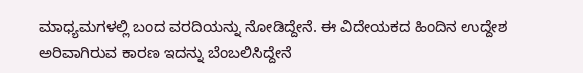ಮಾಧ್ಯಮಗಳಲ್ಲಿ ಬಂದ ವರದಿಯನ್ನು ನೋಡಿದ್ದೇನೆ. ಈ ವಿದೇಯಕದ ಹಿಂದಿನ ಉದ್ದೇಶ ಅರಿವಾಗಿರುವ ಕಾರಣ ಇದನ್ನು ಬೆಂಬಲಿಸಿದ್ದೇನೆ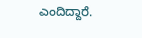ಎಂದಿದ್ದಾರೆ.